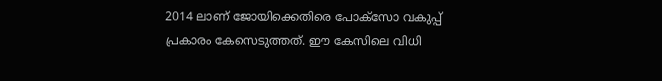2014 ലാണ് ജോയിക്കെതിരെ പോക്സോ വകുപ്പ് പ്രകാരം കേസെടുത്തത്. ഈ കേസിലെ വിധി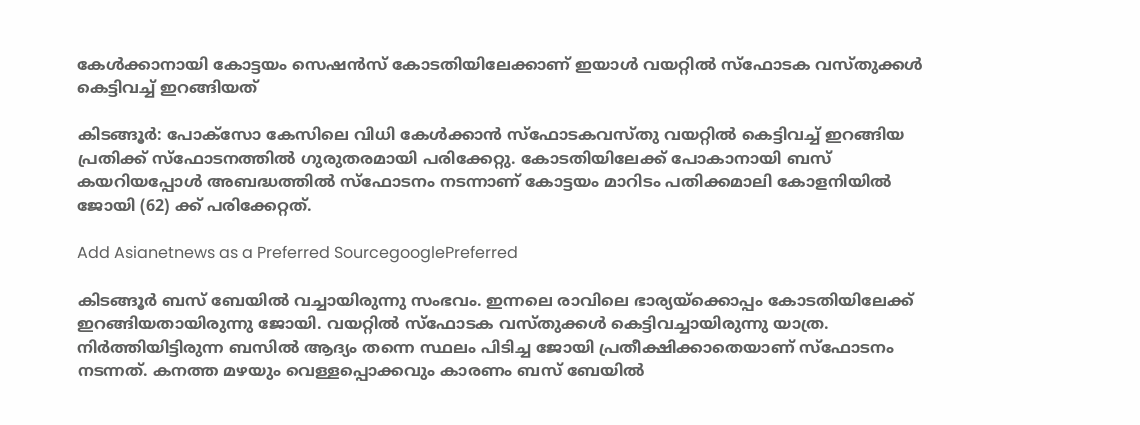കേള്‍ക്കാനായി കോട്ടയം സെഷന്‍സ് കോടതിയിലേക്കാണ് ഇയാള്‍ വയറ്റില്‍ സ്ഫോടക വസ്തുക്കള്‍ കെട്ടിവച്ച് ഇറങ്ങിയത്

കിടങ്ങൂര്‍: പോക്സോ കേസിലെ വിധി കേള്‍ക്കാന്‍ സ്ഫോടകവസ്തു വയറ്റില്‍ കെട്ടിവച്ച് ഇറങ്ങിയ പ്രതിക്ക് സ്ഫോടനത്തില്‍ ഗുരുതരമായി പരിക്കേറ്റു. കോടതിയിലേക്ക് പോകാനായി ബസ് കയറിയപ്പോള്‍ അബദ്ധത്തില്‍ സ്ഫോടനം നടന്നാണ് കോട്ടയം മാറിടം പതിക്കമാലി കോളനിയില്‍ ജോയി (62) ക്ക് പരിക്കേറ്റത്.

Add Asianetnews as a Preferred SourcegooglePreferred

കിടങ്ങൂര്‍ ബസ് ബേയില്‍ വച്ചായിരുന്നു സംഭവം. ഇന്നലെ രാവിലെ ഭാര്യയ്ക്കൊപ്പം കോടതിയിലേക്ക് ഇറങ്ങിയതായിരുന്നു ജോയി. വയറ്റില്‍ സ്ഫോടക വസ്തുക്കള്‍ കെട്ടിവച്ചായിരുന്നു യാത്ര. നിര്‍ത്തിയിട്ടിരുന്ന ബസില്‍ ആദ്യം തന്നെ സ്ഥലം പിടിച്ച ജോയി പ്രതീക്ഷിക്കാതെയാണ് സ്ഫോടനം നടന്നത്. കനത്ത മഴയും വെള്ളപ്പൊക്കവും കാരണം ബസ് ബേയില്‍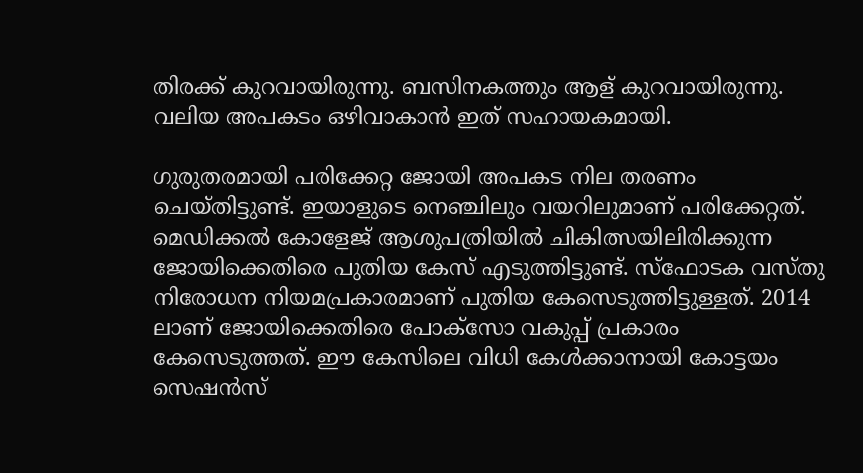തിരക്ക് കുറവായിരുന്നു. ബസിനകത്തും ആള് കുറവായിരുന്നു. വലിയ അപകടം ഒഴിവാകാന്‍ ഇത് സഹായകമായി.

ഗുരുതരമായി പരിക്കേറ്റ ജോയി അപകട നില തരണം ചെയ്തിട്ടുണ്ട്. ഇയാളുടെ നെഞ്ചിലും വയറിലുമാണ് പരിക്കേറ്റത്. മെഡിക്കല്‍ കോളേജ് ആശുപത്രിയില്‍ ചികിത്സയിലിരിക്കുന്ന ജോയിക്കെതിരെ പുതിയ കേസ് എടുത്തിട്ടുണ്ട്. സ്‌ഫോടക വസ്തു നിരോധന നിയമപ്രകാരമാണ് പുതിയ കേസെടുത്തിട്ടുള്ളത്. 2014 ലാണ് ജോയിക്കെതിരെ പോക്സോ വകുപ്പ് പ്രകാരം കേസെടുത്തത്. ഈ കേസിലെ വിധി കേള്‍ക്കാനായി കോട്ടയം സെഷന്‍സ്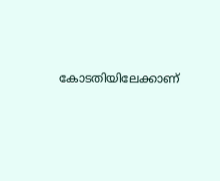കോടതിയിലേക്കാണ്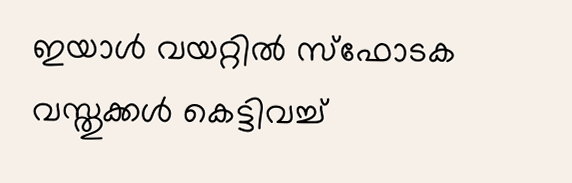ഇയാള്‍ വയറ്റില്‍ സ്ഫോടക വസ്തുക്കള്‍ കെട്ടിവച്ച്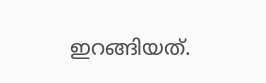ഇറങ്ങിയത്.